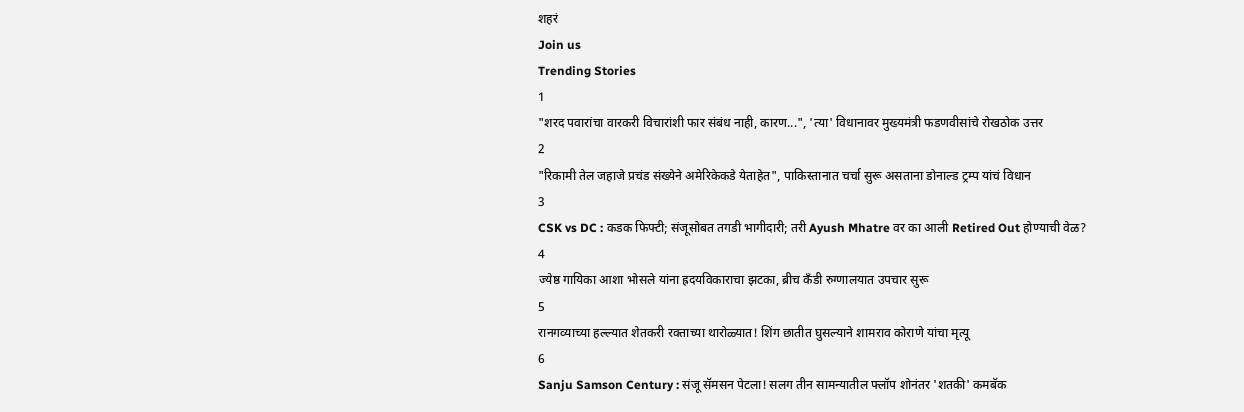शहरं
Join us
Trending Stories
1
"शरद पवारांचा वारकरी विचारांशी फार संबंध नाही, कारण...", 'त्या' विधानावर मुख्यमंत्री फडणवीसांचे रोखठोक उत्तर
2
"रिकामी तेल जहाजे प्रचंड संख्येने अमेरिकेकडे येताहेत", पाकिस्तानात चर्चा सुरू असताना डोनाल्ड ट्रम्प यांचं विधान
3
CSK vs DC : कडक फिफ्टी; संजूसोबत तगडी भागीदारी; तरी Ayush Mhatre वर का आली Retired Out होण्याची वेळ?
4
ज्येष्ठ गायिका आशा भोसले यांना ह्रदयविकाराचा झटका, ब्रीच कँडी रुग्णालयात उपचार सुरू
5
रानगव्याच्या हल्ल्यात शेतकरी रक्ताच्या थारोळ्यात! शिंग छातीत घुसल्याने शामराव कोराणे यांचा मृत्यू
6
Sanju Samson Century : संजू सॅमसन पेटला! सलग तीन सामन्यातील फ्लॉप शोनंतर 'शतकी' कमबॅक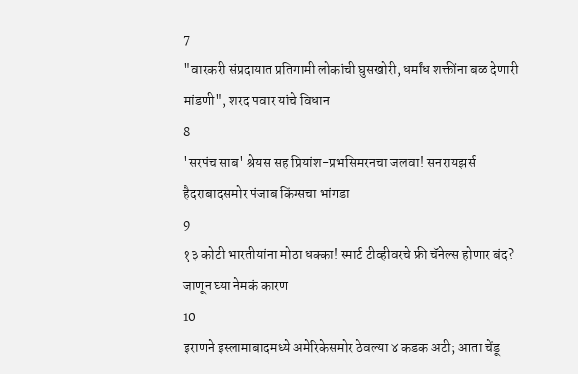7
"वारकरी संप्रदायात प्रतिगामी लोकांची घुसखोरी, धर्मांध शक्तींना बळ देणारी मांडणी", शरद पवार यांचे विधान
8
'सरपंच साब' श्रेयस सह प्रियांश-प्रभसिमरनचा जलवा! सनरायझर्स हैदराबादसमोर पंजाब किंग्सचा भांगडा
9
१३ कोटी भारतीयांना मोठा धक्का! स्मार्ट टीव्हीवरचे फ्री चॅनेल्स होणार बंद? जाणून घ्या नेमकं कारण
10
इराणने इस्लामाबादमध्ये अमेरिकेसमोर ठेवल्या ४ कडक अटी; आता चेंडू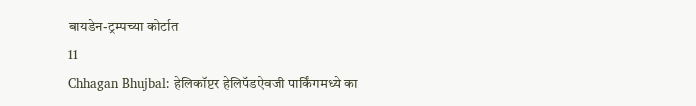बायडेन-ट्रम्पच्या कोर्टात
11
Chhagan Bhujbal: हेलिकॉप्टर हेलिपॅडऐवजी पार्किंगमध्ये का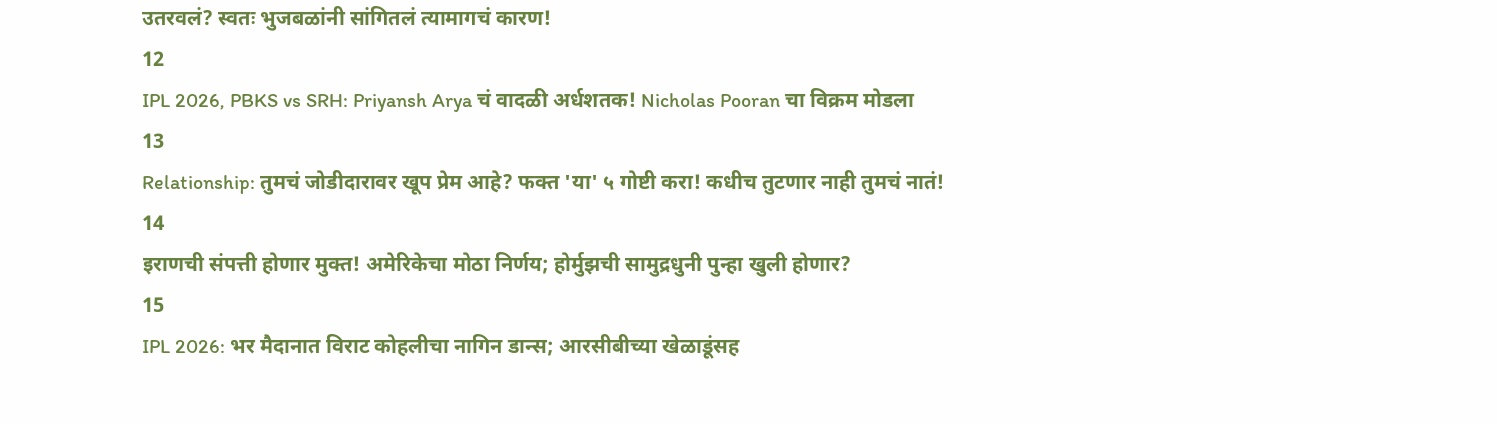उतरवलं? स्वतः भुजबळांनी सांगितलं त्यामागचं कारण!
12
IPL 2026, PBKS vs SRH: Priyansh Arya चं वादळी अर्धशतक! Nicholas Pooran चा विक्रम मोडला
13
Relationship: तुमचं जोडीदारावर खूप प्रेम आहे? फक्त 'या' ५ गोष्टी करा! कधीच तुटणार नाही तुमचं नातं!
14
इराणची संपत्ती होणार मुक्त! अमेरिकेचा मोठा निर्णय; होर्मुझची सामुद्रधुनी पुन्हा खुली होणार?
15
IPL 2026: भर मैदानात विराट कोहलीचा नागिन डान्स; आरसीबीच्या खेळाडूंसह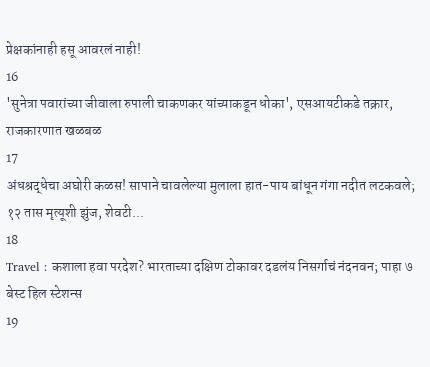प्रेक्षकांनाही हसू आवरलं नाही!
16
'सुनेत्रा पवारांच्या जीवाला रुपाली चाकणकर यांच्याकडून धोका', एसआयटीकडे तक्रार, राजकारणात खळबळ
17
अंधश्रद्धेचा अघोरी कळस! सापाने चावलेल्या मुलाला हात-पाय बांधून गंगा नदीत लटकवले; १२ तास मृत्यूशी झुंज, शेवटी...
18
Travel : कशाला हवा परदेश? भारताच्या दक्षिण टोकावर दडलंय निसर्गाचं नंदनवन; पाहा ७ बेस्ट हिल स्टेशन्स
19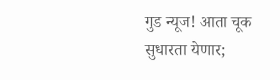गुड न्यूज! आता चूक सुधारता येणार;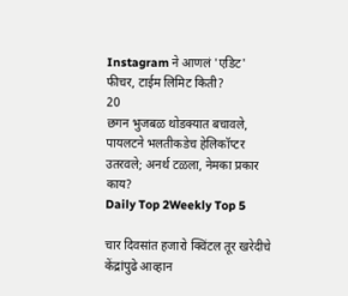Instagram ने आणलं 'एडिट' फीचर, टाईम लिमिट किती?
20
छगन भुजबळ थोडक्यात बचावले, पायलटने भलतीकडेच हेलिकॉप्टर उतरवले; अनर्थ टळला, नेमका प्रकार काय?
Daily Top 2Weekly Top 5

चार दिवसांत हजारो क्विंटल तूर खरेदीचे केंद्रांपुढे आव्हान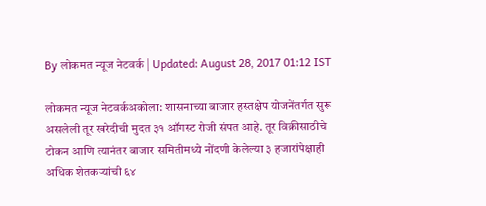By लोकमत न्यूज नेटवर्क | Updated: August 28, 2017 01:12 IST

लोकमत न्यूज नेटवर्कअकोला: शासनाच्या बाजार हस्तक्षेप योजनेंतर्गत सुरू असलेली तूर खरेदीची मुदत ३१ ऑगस्ट रोजी संपत आहे. तूर विक्रीसाठीचे टोकन आणि त्यानंतर बाजार समितीमध्ये नोंदणी केलेल्या ३ हजारांपेक्षाही अधिक शेतकर्‍यांची ६४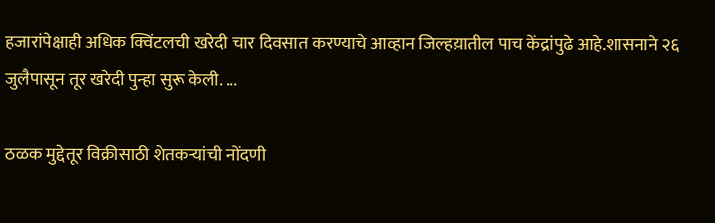हजारांपेक्षाही अधिक क्विंटलची खरेदी चार दिवसात करण्याचे आव्हान जिल्हय़ातील पाच केंद्रांपुढे आहे.शासनाने २६ जुलैपासून तूर खरेदी पुन्हा सुरू केली. ...

ठळक मुद्देतूर विक्रीसाठी शेतकर्‍यांची नोंदणी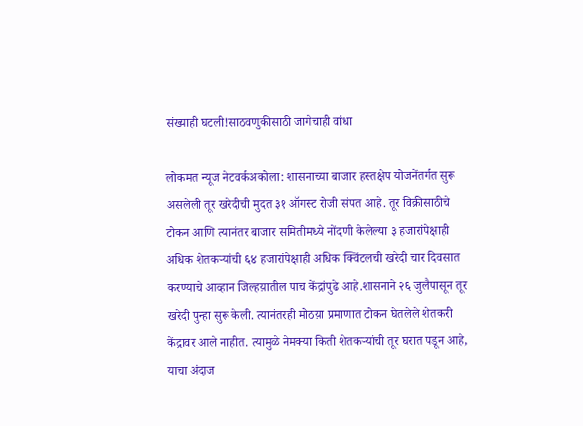संख्याही घटली!साठवणुकीसाठी जागेचाही वांधा

लोकमत न्यूज नेटवर्कअकोला: शासनाच्या बाजार हस्तक्षेप योजनेंतर्गत सुरू असलेली तूर खरेदीची मुदत ३१ ऑगस्ट रोजी संपत आहे. तूर विक्रीसाठीचे टोकन आणि त्यानंतर बाजार समितीमध्ये नोंदणी केलेल्या ३ हजारांपेक्षाही अधिक शेतकर्‍यांची ६४ हजारांपेक्षाही अधिक क्विंटलची खरेदी चार दिवसात करण्याचे आव्हान जिल्हय़ातील पाच केंद्रांपुढे आहे.शासनाने २६ जुलैपासून तूर खरेदी पुन्हा सुरू केली. त्यानंतरही मोठय़ा प्रमाणात टोकन घेतलेले शेतकरी केंद्रावर आले नाहीत. त्यामुळे नेमक्या किती शेतकर्‍यांची तूर घरात पडून आहे, याचा अंदाज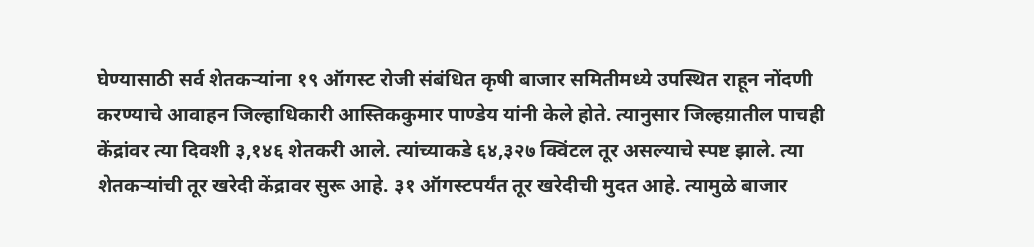घेण्यासाठी सर्व शेतकर्‍यांना १९ ऑगस्ट रोजी संबंधित कृषी बाजार समितीमध्ये उपस्थित राहून नोंदणी करण्याचे आवाहन जिल्हाधिकारी आस्तिककुमार पाण्डेय यांनी केले होते. त्यानुसार जिल्हय़ातील पाचही केंद्रांवर त्या दिवशी ३,१४६ शेतकरी आले. त्यांच्याकडे ६४,३२७ क्विंटल तूर असल्याचे स्पष्ट झाले. त्या शेतकर्‍यांची तूर खरेदी केंद्रावर सुरू आहे. ३१ ऑगस्टपर्यंत तूर खरेदीची मुदत आहे. त्यामुळे बाजार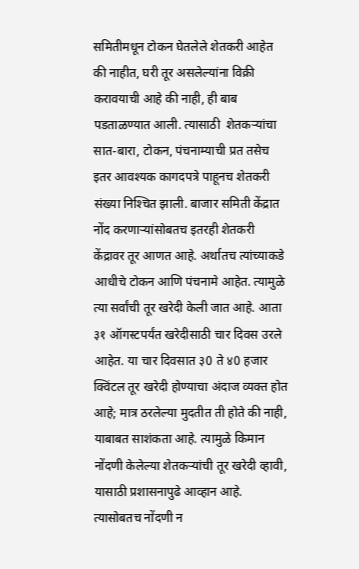समितीमधून टोकन घेतलेले शेतकरी आहेत की नाहीत, घरी तूर असलेल्यांना विक्री करावयाची आहे की नाही, ही बाब पडताळण्यात आली. त्यासाठी  शेतकर्‍यांचा सात-बारा, टोकन, पंचनाम्याची प्रत तसेच इतर आवश्यक कागदपत्रे पाहूनच शेतकरी संख्या निश्‍चित झाली. बाजार समिती केंद्रात नोंद करणार्‍यांसोबतच इतरही शेतकरी केंद्रावर तूर आणत आहे. अर्थातच त्यांच्याकडे आधीचे टोकन आणि पंचनामे आहेत. त्यामुळे त्या सर्वांची तूर खरेदी केली जात आहे. आता ३१ ऑगस्टपर्यंत खरेदीसाठी चार दिवस उरले आहेत. या चार दिवसात ३0 ते ४0 हजार क्विंटल तूर खरेदी होण्याचा अंदाज व्यक्त होत आहे; मात्र ठरलेल्या मुदतीत ती होते की नाही, याबाबत साशंकता आहे. त्यामुळे किमान नोंदणी केलेल्या शेतकर्‍यांची तूर खरेदी व्हावी, यासाठी प्रशासनापुढे आव्हान आहे. त्यासोबतच नोंदणी न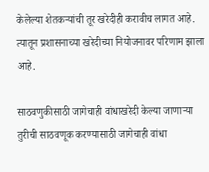केलेल्या शेतकर्‍यांची तूर खरेदीही करावीच लागत आहे. त्यातून प्रशासनाच्या खरेदीच्या नियोजनावर परिणाम झाला आहे.

साठवणुकीसाठी जागेचाही वांधाखरेदी केल्या जाणार्‍या तुरीची साठवणूक करण्यासाठी जागेचाही वांधा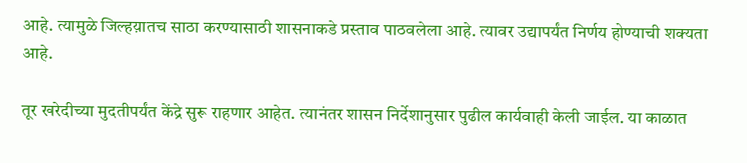आहे. त्यामुळे जिल्हय़ातच साठा करण्यासाठी शासनाकडे प्रस्ताव पाठवलेला आहे. त्यावर उद्यापर्यंत निर्णय होण्याची शक्यता आहे.

तूर खरेदीच्या मुदतीपर्यंत केंद्रे सुरू राहणार आहेत. त्यानंतर शासन निर्देशानुसार पुढील कार्यवाही केली जाईल. या काळात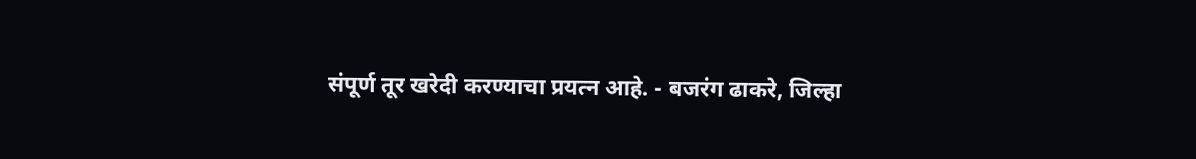संपूर्ण तूर खरेदी करण्याचा प्रयत्न आहे. - बजरंग ढाकरे, जिल्हा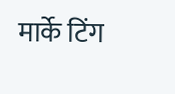मार्के टिंग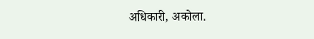अधिकारी, अकोला.